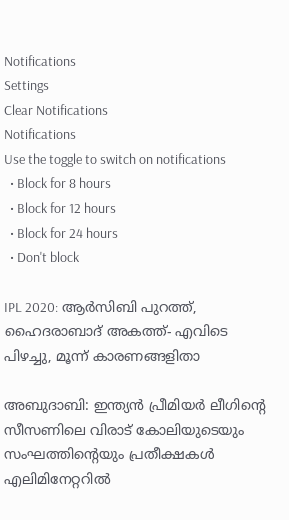Notifications
Settings
Clear Notifications
Notifications
Use the toggle to switch on notifications
  • Block for 8 hours
  • Block for 12 hours
  • Block for 24 hours
  • Don't block

IPL 2020: ആര്‍സിബി പുറത്ത്, ഹൈദരാബാദ് അകത്ത്- എവിടെ പിഴച്ചു, മൂന്ന് കാരണങ്ങളിതാ

അബുദാബി: ഇന്ത്യന്‍ പ്രീമിയര്‍ ലീഗിന്റെ സീസണിലെ വിരാട് കോലിയുടെയും സംഘത്തിന്റെയും പ്രതീക്ഷകള്‍ എലിമിനേറ്ററില്‍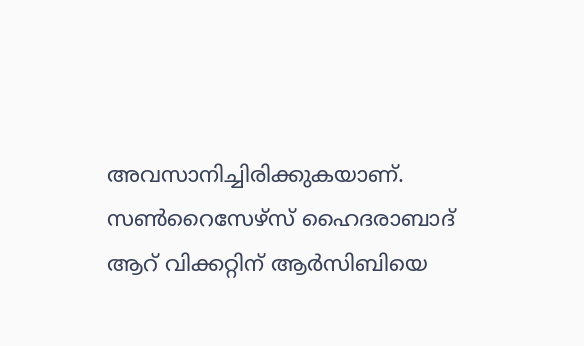അവസാനിച്ചിരിക്കുകയാണ്. സണ്‍റൈസേഴ്‌സ് ഹൈദരാബാദ് ആറ് വിക്കറ്റിന് ആര്‍സിബിയെ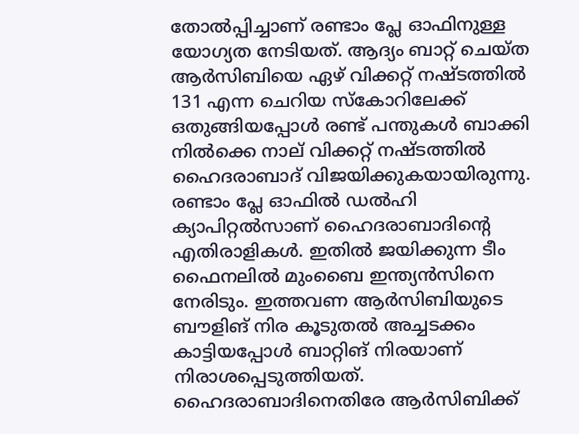തോല്‍പ്പിച്ചാണ് രണ്ടാം പ്ലേ ഓഫിനുള്ള യോഗ്യത നേടിയത്. ആദ്യം ബാറ്റ് ചെയ്ത ആര്‍സിബിയെ ഏഴ് വിക്കറ്റ് നഷ്ടത്തില്‍ 131 എന്ന ചെറിയ സ്‌കോറിലേക്ക് ഒതുങ്ങിയപ്പോള്‍ രണ്ട് പന്തുകള്‍ ബാക്കി നില്‍ക്കെ നാല് വിക്കറ്റ് നഷ്ടത്തില്‍ ഹൈദരാബാദ് വിജയിക്കുകയായിരുന്നു. രണ്ടാം പ്ലേ ഓഫില്‍ ഡല്‍ഹി ക്യാപിറ്റല്‍സാണ് ഹൈദരാബാദിന്റെ എതിരാളികള്‍. ഇതില്‍ ജയിക്കുന്ന ടീം ഫൈനലില്‍ മുംബൈ ഇന്ത്യന്‍സിനെ നേരിടും. ഇത്തവണ ആര്‍സിബിയുടെ ബൗളിങ് നിര കൂടുതല്‍ അച്ചടക്കം കാട്ടിയപ്പോള്‍ ബാറ്റിങ് നിരയാണ് നിരാശപ്പെടുത്തിയത്. ഹൈദരാബാദിനെതിരേ ആര്‍സിബിക്ക്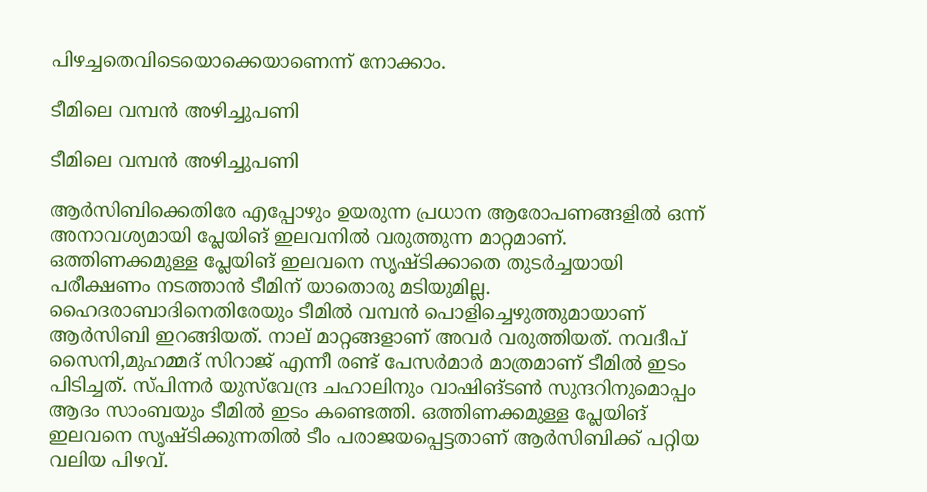പിഴച്ചതെവിടെയൊക്കെയാണെന്ന് നോക്കാം.

ടീമിലെ വമ്പന്‍ അഴിച്ചുപണി

ടീമിലെ വമ്പന്‍ അഴിച്ചുപണി

ആര്‍സിബിക്കെതിരേ എപ്പോഴും ഉയരുന്ന പ്രധാന ആരോപണങ്ങളില്‍ ഒന്ന് അനാവശ്യമായി പ്ലേയിങ് ഇലവനില്‍ വരുത്തുന്ന മാറ്റമാണ്. ഒത്തിണക്കമുള്ള പ്ലേയിങ് ഇലവനെ സൃഷ്ടിക്കാതെ തുടര്‍ച്ചയായി പരീക്ഷണം നടത്താന്‍ ടീമിന് യാതൊരു മടിയുമില്ല. ഹൈദരാബാദിനെതിരേയും ടീമില്‍ വമ്പന്‍ പൊളിച്ചെഴുത്തുമായാണ് ആര്‍സിബി ഇറങ്ങിയത്. നാല് മാറ്റങ്ങളാണ് അവര്‍ വരുത്തിയത്. നവദീപ് സൈനി,മുഹമ്മദ് സിറാജ് എന്നീ രണ്ട് പേസര്‍മാര്‍ മാത്രമാണ് ടീമില്‍ ഇടം പിടിച്ചത്. സ്പിന്നര്‍ യുസ്‌വേന്ദ്ര ചഹാലിനും വാഷിങ്ടണ്‍ സുന്ദറിനുമൊപ്പം ആദം സാംബയും ടീമില്‍ ഇടം കണ്ടെത്തി. ഒത്തിണക്കമുള്ള പ്ലേയിങ് ഇലവനെ സൃഷ്ടിക്കുന്നതില്‍ ടീം പരാജയപ്പെട്ടതാണ് ആര്‍സിബിക്ക് പറ്റിയ വലിയ പിഴവ്.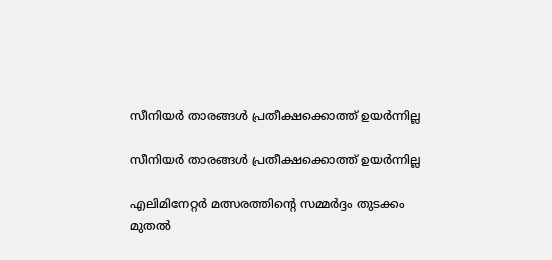സീനിയര്‍ താരങ്ങള്‍ പ്രതീക്ഷക്കൊത്ത് ഉയര്‍ന്നില്ല

സീനിയര്‍ താരങ്ങള്‍ പ്രതീക്ഷക്കൊത്ത് ഉയര്‍ന്നില്ല

എലിമിനേറ്റര്‍ മത്സരത്തിന്റെ സമ്മര്‍ദ്ദം തുടക്കം മുതല്‍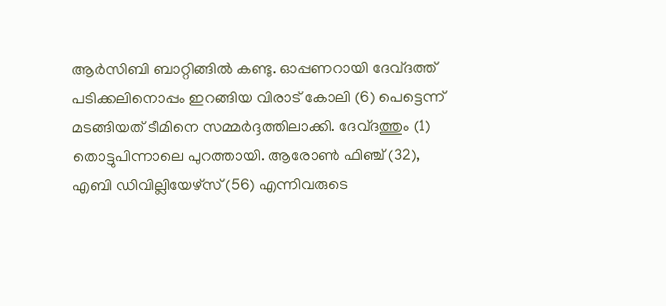ആര്‍സിബി ബാറ്റിങ്ങില്‍ കണ്ടു. ഓപ്പണറായി ദേവ്ദത്ത് പടിക്കലിനൊപ്പം ഇറങ്ങിയ വിരാട് കോലി (6) പെട്ടെന്ന് മടങ്ങിയത് ടീമിനെ സമ്മര്‍ദ്ദത്തിലാക്കി. ദേവ്ദത്തും (1) തൊട്ടുപിന്നാലെ പുറത്തായി. ആരോണ്‍ ഫിഞ്ച് (32), എബി ഡിവില്ലിയേഴ്‌സ് (56) എന്നിവരുടെ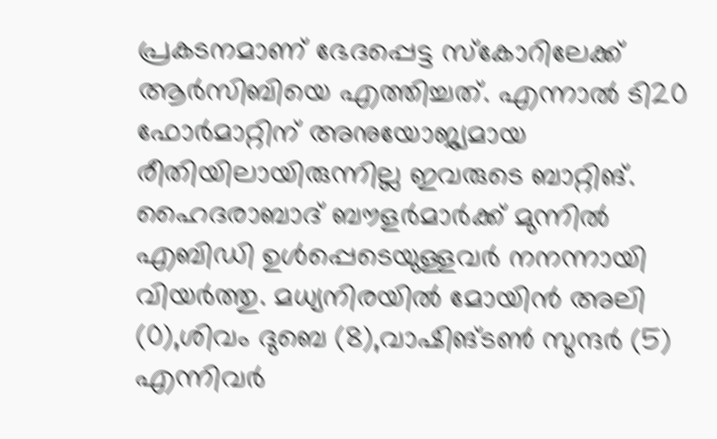പ്രകടനമാണ് ഭേദപ്പെട്ട സ്‌കോറിലേക്ക് ആര്‍സിബിയെ എത്തിച്ചത്. എന്നാല്‍ ടി20 ഫോര്‍മാറ്റിന് അനുയോജ്യമായ രീതിയിലായിരുന്നില്ല ഇവരുടെ ബാറ്റിങ്. ഹൈദരാബാദ് ബൗളര്‍മാര്‍ക്ക് മുന്നില്‍ എബിഡി ഉള്‍പ്പെടെയുള്ളവര്‍ നനന്നായി വിയര്‍ത്തു. മധ്യനിരയില്‍ മോയിന്‍ അലി (0),ശിവം ദുബെ (8),വാഷിങ്ടണ്‍ സുന്ദര്‍ (5) എന്നിവര്‍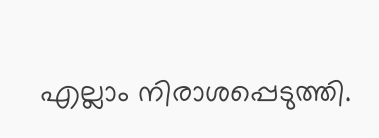എല്ലാം നിരാശപ്പെടുത്തി.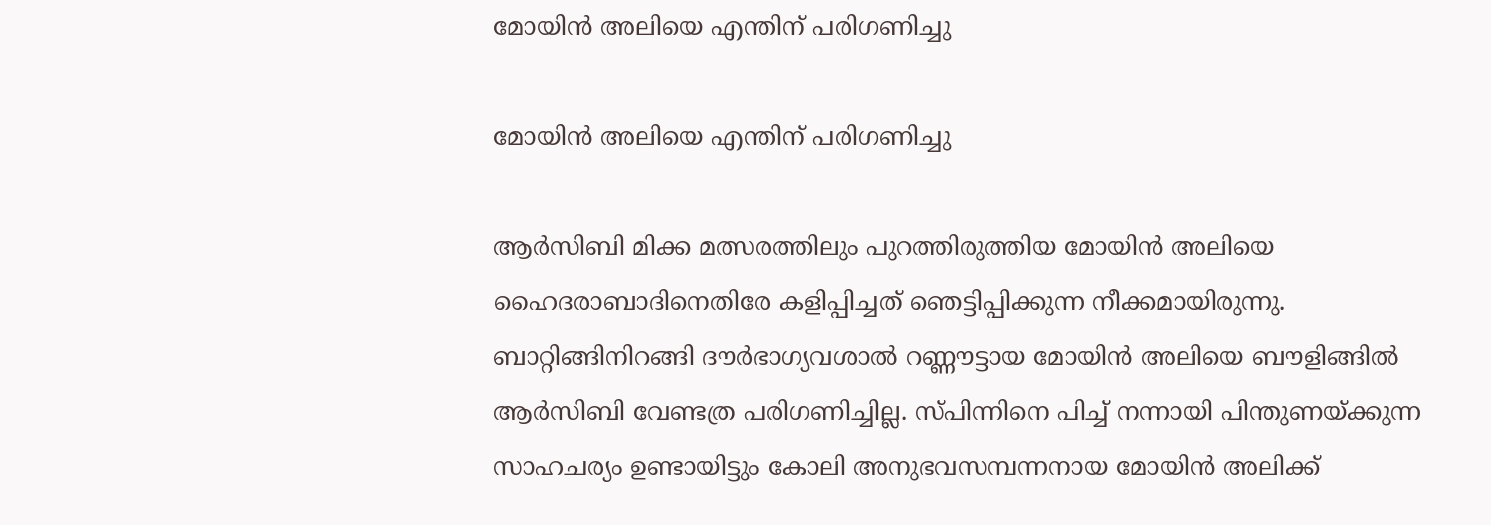മോയിന്‍ അലിയെ എന്തിന് പരിഗണിച്ചു

മോയിന്‍ അലിയെ എന്തിന് പരിഗണിച്ചു

ആര്‍സിബി മിക്ക മത്സരത്തിലും പുറത്തിരുത്തിയ മോയിന്‍ അലിയെ ഹൈദരാബാദിനെതിരേ കളിപ്പിച്ചത് ഞെട്ടിപ്പിക്കുന്ന നീക്കമായിരുന്നു. ബാറ്റിങ്ങിനിറങ്ങി ദൗര്‍ഭാഗ്യവശാല്‍ റണ്ണൗട്ടായ മോയിന്‍ അലിയെ ബൗളിങ്ങില്‍ ആര്‍സിബി വേണ്ടത്ര പരിഗണിച്ചില്ല. സ്പിന്നിനെ പിച്ച് നന്നായി പിന്തുണയ്ക്കുന്ന സാഹചര്യം ഉണ്ടായിട്ടും കോലി അനുഭവസമ്പന്നനായ മോയിന്‍ അലിക്ക്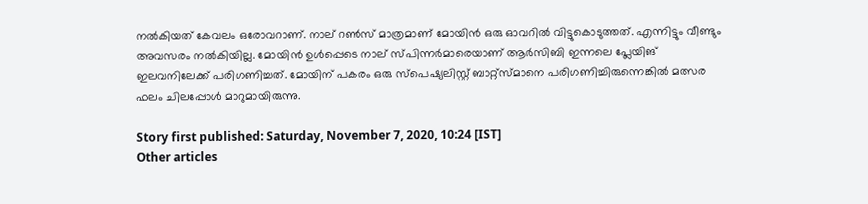നല്‍കിയത് കേവലം ഒരോവറാണ്. നാല് റണ്‍സ് മാത്രമാണ് മോയിന്‍ ഒരു ഓവറില്‍ വിട്ടുകൊടുത്തത്. എന്നിട്ടും വീണ്ടും അവസരം നല്‍കിയില്ല. മോയിന്‍ ഉള്‍പ്പെടെ നാല് സ്പിന്നര്‍മാരെയാണ് ആര്‍സിബി ഇന്നലെ പ്ലേയിങ് ഇലവനിലേക്ക് പരിഗണിച്ചത്. മോയിന് പകരം ഒരു സ്‌പെഷ്യലിസ്റ്റ് ബാറ്റ്‌സ്മാനെ പരിഗണിച്ചിരുന്നെങ്കില്‍ മത്സര ഫലം ചിലപ്പോള്‍ മാറുമായിരുന്നു.

Story first published: Saturday, November 7, 2020, 10:24 [IST]
Other articles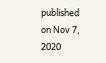published on Nov 7, 2020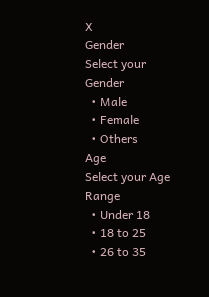X
Gender
Select your Gender
  • Male
  • Female
  • Others
Age
Select your Age Range
  • Under 18
  • 18 to 25
  • 26 to 35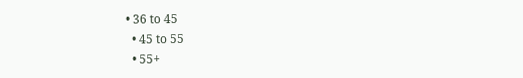• 36 to 45
  • 45 to 55
  • 55+